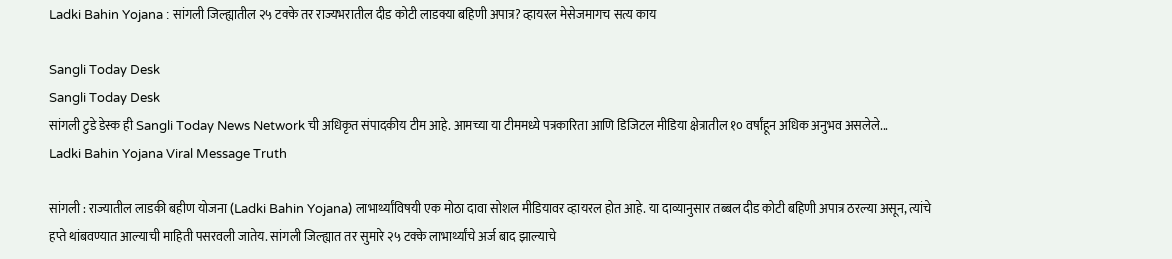Ladki Bahin Yojana : सांगली जिल्ह्यातील २५ टक्के तर राज्यभरातील दीड कोटी लाडक्या बहिणी अपात्र? व्हायरल मेसेजमागच सत्य काय

Sangli Today Desk
Sangli Today Desk
सांगली टुडे डेस्क ही Sangli Today News Network ची अधिकृत संपादकीय टीम आहे. आमच्या या टीममध्ये पत्रकारिता आणि डिजिटल मीडिया क्षेत्रातील १० वर्षांहून अधिक अनुभव असलेले...
Ladki Bahin Yojana Viral Message Truth

सांगली : राज्यातील लाडकी बहीण योजना (Ladki Bahin Yojana) लाभार्थ्यांविषयी एक मोठा दावा सोशल मीडियावर व्हायरल होत आहे. या दाव्यानुसार तब्बल दीड कोटी बहिणी अपात्र ठरल्या असून, त्यांचे हप्ते थांबवण्यात आल्याची माहिती पसरवली जातेय. सांगली जिल्ह्यात तर सुमारे २५ टक्के लाभार्थ्यांचे अर्ज बाद झाल्याचे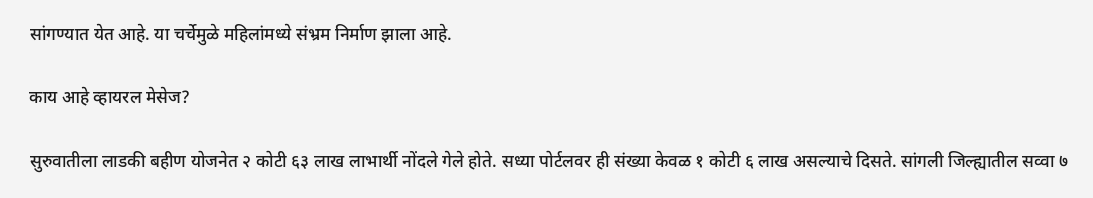सांगण्यात येत आहे. या चर्चेमुळे महिलांमध्ये संभ्रम निर्माण झाला आहे.

काय आहे व्हायरल मेसेज?

सुरुवातीला लाडकी बहीण योजनेत २ कोटी ६३ लाख लाभार्थी नोंदले गेले होते. सध्या पोर्टलवर ही संख्या केवळ १ कोटी ६ लाख असल्याचे दिसते. सांगली जिल्ह्यातील सव्वा ७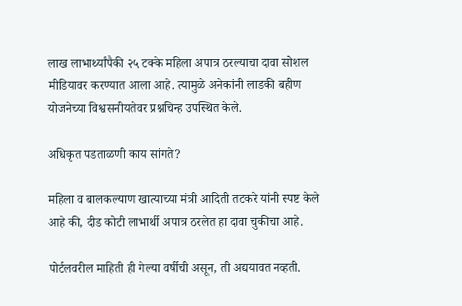लाख लाभार्थ्यांपैकी २५ टक्के महिला अपात्र ठरल्याचा दावा सोशल मीडियावर करण्यात आला आहे. त्यामुळे अनेकांनी लाडकी बहीण योजनेच्या विश्वसनीयतेवर प्रश्नचिन्ह उपस्थित केले.

अधिकृत पडताळणी काय सांगते?

महिला व बालकल्याण खात्याच्या मंत्री आदिती तटकरे यांनी स्पष्ट केले आहे की, दीड कोटी लाभार्थी अपात्र ठरलेत हा दावा चुकीचा आहे.

पोर्टलवरील माहिती ही गेल्या वर्षीची असून, ती अद्ययावत नव्हती.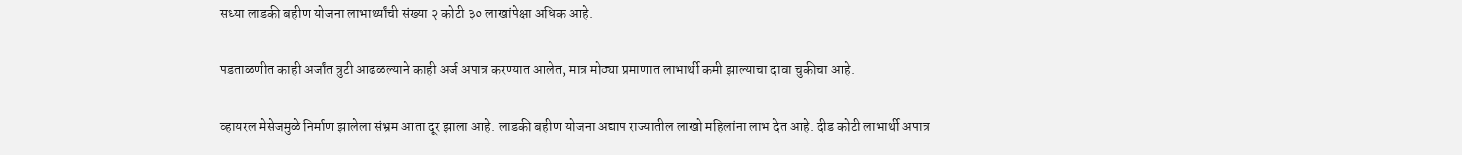सध्या लाडकी बहीण योजना लाभार्थ्यांची संख्या २ कोटी ३० लाखांपेक्षा अधिक आहे.

पडताळणीत काही अर्जांत त्रुटी आढळल्याने काही अर्ज अपात्र करण्यात आलेत, मात्र मोठ्या प्रमाणात लाभार्थी कमी झाल्याचा दावा चुकीचा आहे.

व्हायरल मेसेजमुळे निर्माण झालेला संभ्रम आता दूर झाला आहे. लाडकी बहीण योजना अद्याप राज्यातील लाखो महिलांना लाभ देत आहे. दीड कोटी लाभार्थी अपात्र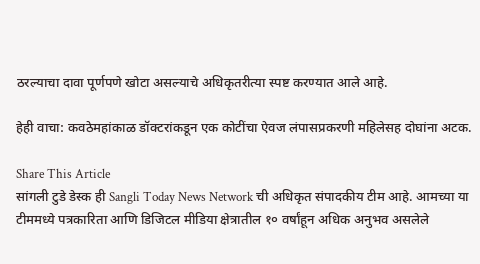ठरल्याचा दावा पूर्णपणे खोटा असल्याचे अधिकृतरीत्या स्पष्ट करण्यात आले आहे.

हेही वाचा: कवठेमहांकाळ डॉक्टरांकडून एक कोटींचा ऐवज लंपासप्रकरणी महिलेसह दोघांना अटक.

Share This Article
सांगली टुडे डेस्क ही Sangli Today News Network ची अधिकृत संपादकीय टीम आहे. आमच्या या टीममध्ये पत्रकारिता आणि डिजिटल मीडिया क्षेत्रातील १० वर्षांहून अधिक अनुभव असलेले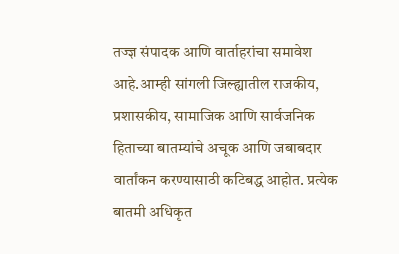तज्ज्ञ संपादक आणि वार्ताहरांचा समावेश आहे.आम्ही सांगली जिल्ह्यातील राजकीय, प्रशासकीय, सामाजिक आणि सार्वजनिक हिताच्या बातम्यांचे अचूक आणि जबाबदार वार्तांकन करण्यासाठी कटिबद्ध आहोत. प्रत्येक बातमी अधिकृत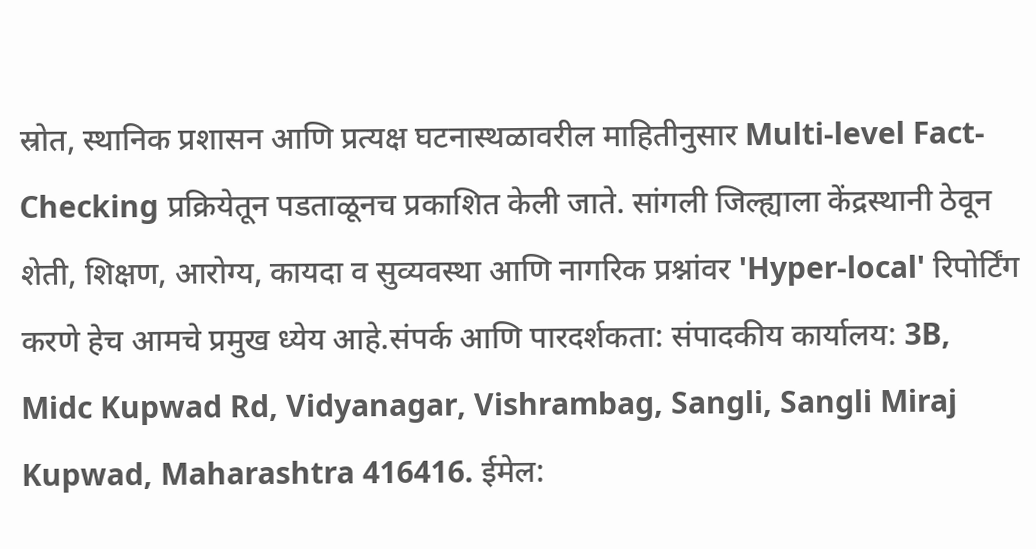स्रोत, स्थानिक प्रशासन आणि प्रत्यक्ष घटनास्थळावरील माहितीनुसार Multi-level Fact-Checking प्रक्रियेतून पडताळूनच प्रकाशित केली जाते. सांगली जिल्ह्याला केंद्रस्थानी ठेवून शेती, शिक्षण, आरोग्य, कायदा व सुव्यवस्था आणि नागरिक प्रश्नांवर 'Hyper-local' रिपोर्टिंग करणे हेच आमचे प्रमुख ध्येय आहे.संपर्क आणि पारदर्शकता: संपादकीय कार्यालय: 3B, Midc Kupwad Rd, Vidyanagar, Vishrambag, Sangli, Sangli Miraj Kupwad, Maharashtra 416416. ईमेल: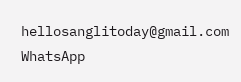hellosanglitoday@gmail.com
WhatsApp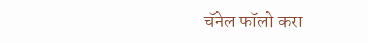चॅनेल फॉलो करा